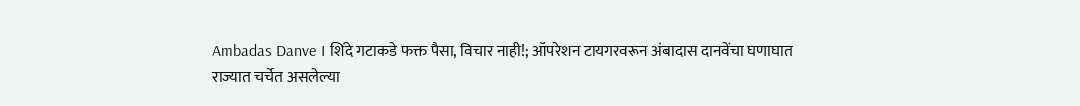Ambadas Danve । शिंदे गटाकडे फक्त पैसा, विचार नाही!; ऑपरेशन टायगरवरून अंबादास दानवेंचा घणाघात
राज्यात चर्चेत असलेल्या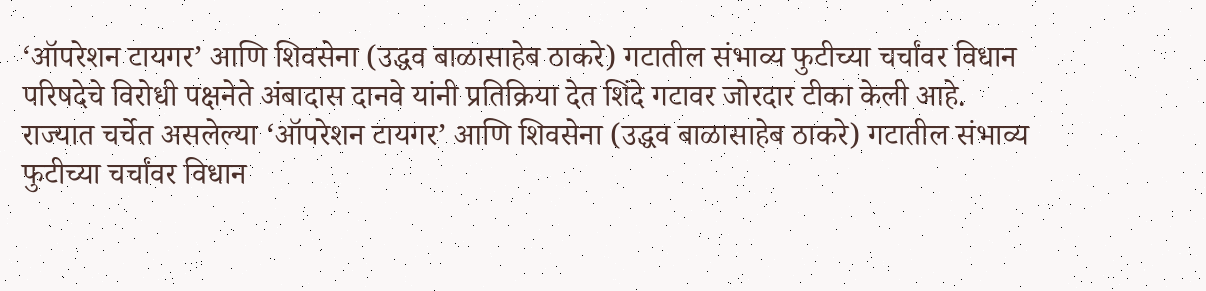‘ऑपरेशन टायगर’ आणि शिवसेना (उद्धव बाळासाहेब ठाकरे) गटातील संभाव्य फुटीच्या चर्चांवर विधान परिषदेचे विरोधी पक्षनेते अंबादास दानवे यांनी प्रतिक्रिया देत शिंदे गटावर जोरदार टीका केली आहे.
राज्यात चर्चेत असलेल्या ‘ऑपरेशन टायगर’ आणि शिवसेना (उद्धव बाळासाहेब ठाकरे) गटातील संभाव्य फुटीच्या चर्चांवर विधान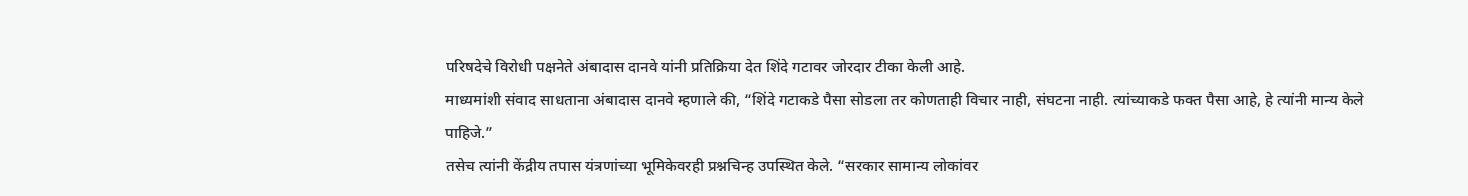परिषदेचे विरोधी पक्षनेते अंबादास दानवे यांनी प्रतिक्रिया देत शिंदे गटावर जोरदार टीका केली आहे.
माध्यमांशी संवाद साधताना अंबादास दानवे म्हणाले की, “शिंदे गटाकडे पैसा सोडला तर कोणताही विचार नाही, संघटना नाही. त्यांच्याकडे फक्त पैसा आहे, हे त्यांनी मान्य केले पाहिजे.”
तसेच त्यांनी केंद्रीय तपास यंत्रणांच्या भूमिकेवरही प्रश्नचिन्ह उपस्थित केले. “सरकार सामान्य लोकांवर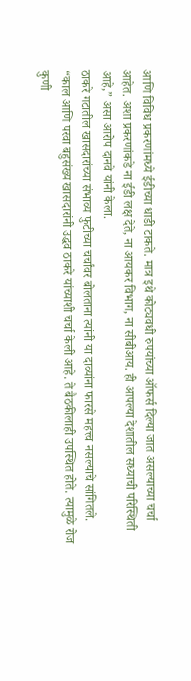आणि विविध प्रकरणांमध्ये ईडीच्या धाडी टाकते. मात्र इथे कोट्यवधी रुपयांच्या ऑफर्स दिल्या जात असल्याच्या चर्चा आहेत. अशा प्रकरणांकडे ना ईडी लक्ष देते, ना आयकर विभाग, ना सीबीआय. ही आपल्या देशातील सध्याची परिस्थिती आहे,” असा आरोप दानवे यांनी केला.
ठाकरे गटातील खासदारांच्या संभाव्य फुटीच्या चर्चांवर बोलताना त्यांनी या दाव्यांना फारसे महत्त्व नसल्याचे सांगितले. “काल आणि परवा बहुसंख्य खासदारांनी उद्धव ठाकरे यांच्याशी चर्चा केली आहे. ते बैठकीलाही उपस्थित होते. त्यामुळे रोज कुणी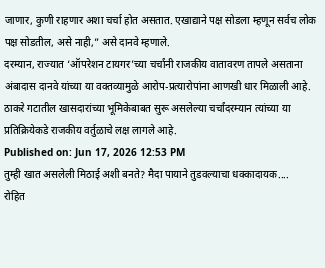जाणार, कुणी राहणार अशा चर्चा होत असतात. एखाद्याने पक्ष सोडला म्हणून सर्वच लोक पक्ष सोडतील, असे नाही,” असे दानवे म्हणाले.
दरम्यान, राज्यात ‘ऑपरेशन टायगर’च्या चर्चांनी राजकीय वातावरण तापले असताना अंबादास दानवे यांच्या या वक्तव्यामुळे आरोप-प्रत्यारोपांना आणखी धार मिळाली आहे. ठाकरे गटातील खासदारांच्या भूमिकेबाबत सुरू असलेल्या चर्चांदरम्यान त्यांच्या या प्रतिक्रियेकडे राजकीय वर्तुळाचे लक्ष लागले आहे.
Published on: Jun 17, 2026 12:53 PM
तुम्ही खात असलेली मिठाई अशी बनते? मैदा पायाने तुडवल्याचा धक्कादायक....
रोहित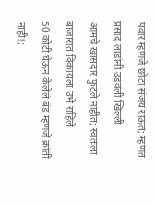पवार म्हणजे छोटा संजय राऊत; म्हणत प्रसाद लाडांनी उडवली खिल्ली
आमचे खासदार फुटले नाहीत; स्वतःला बाजारात विकायला उभे राहिले
50 कोटी घेऊन केलेलं बंड म्हणजे क्रांती नाही!;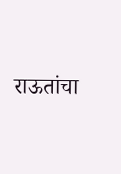राऊतांचा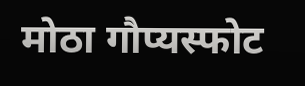मोठा गौप्यस्फोट